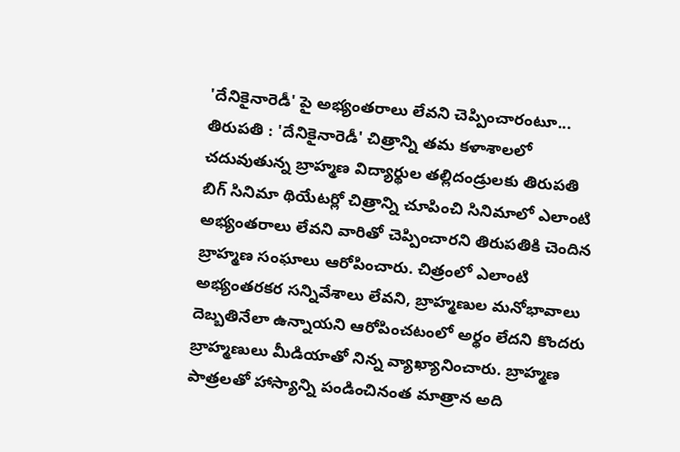'దేనికైనారెడీ' పై అభ్యంతరాలు లేవని చెప్పించారంటూ...
తిరుపతి : 'దేనికైనారెడీ' చిత్రాన్ని తమ కళాశాలలో చదువుతున్న బ్రాహ్మణ విద్యార్థుల తల్లిదండ్రులకు తిరుపతి బిగ్ సినిమా థియేటర్లో చిత్రాన్ని చూపించి సినిమాలో ఎలాంటి అభ్యంతరాలు లేవని వారితో చెప్పించారని తిరుపతికి చెందిన బ్రాహ్మణ సంఘాలు ఆరోపించారు. చిత్రంలో ఎలాంటి అభ్యంతరకర సన్నివేశాలు లేవని, బ్రాహ్మణుల మనోభావాలు దెబ్బతినేలా ఉన్నాయని ఆరోపించటంలో అర్థం లేదని కొందరు బ్రాహ్మణులు మీడియాతో నిన్న వ్యాఖ్యానించారు. బ్రాహ్మణ పాత్రలతో హాస్యాన్ని పండించినంత మాత్రాన అది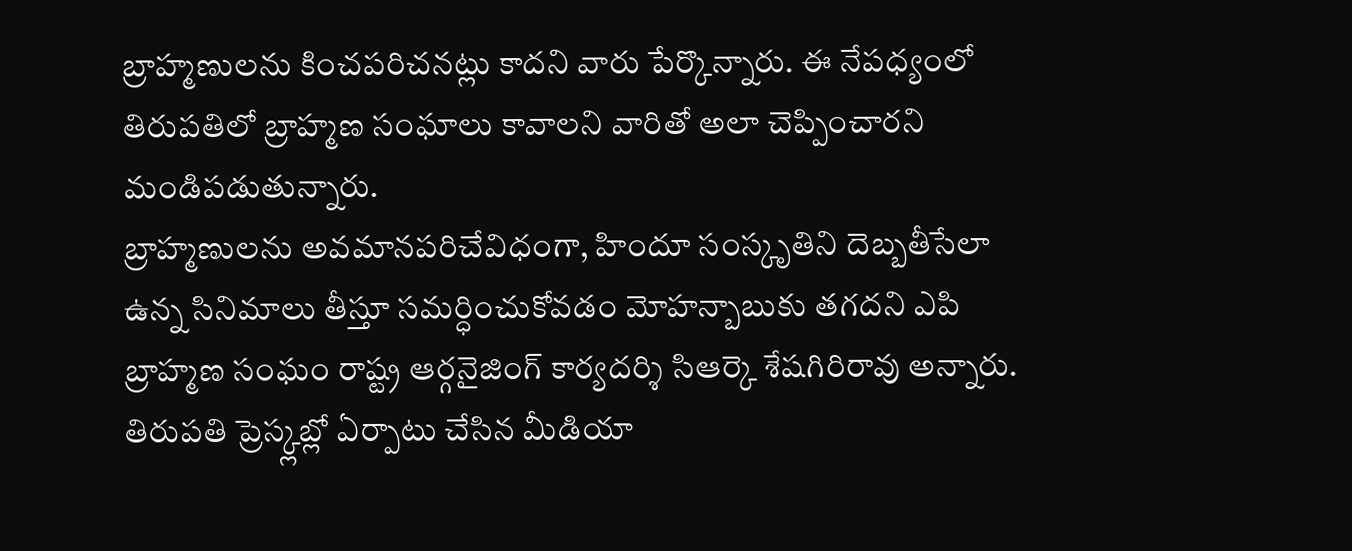బ్రాహ్మణులను కించపరిచనట్లు కాదని వారు పేర్కొన్నారు. ఈ నేపధ్యంలో తిరుపతిలో బ్రాహ్మణ సంఘాలు కావాలని వారితో అలా చెప్పించారని మండిపడుతున్నారు.
బ్రాహ్మణులను అవమానపరిచేవిధంగా, హిందూ సంస్కృతిని దెబ్బతీసేలా ఉన్న సినిమాలు తీస్తూ సమర్ధించుకోవడం మోహన్బాబుకు తగదని ఎపి బ్రాహ్మణ సంఘం రాష్ట్ర ఆర్గనైజింగ్ కార్యదర్శి సిఆర్కె శేషగిరిరావు అన్నారు. తిరుపతి ప్రెస్క్లబ్లో ఏర్పాటు చేసిన మీడియా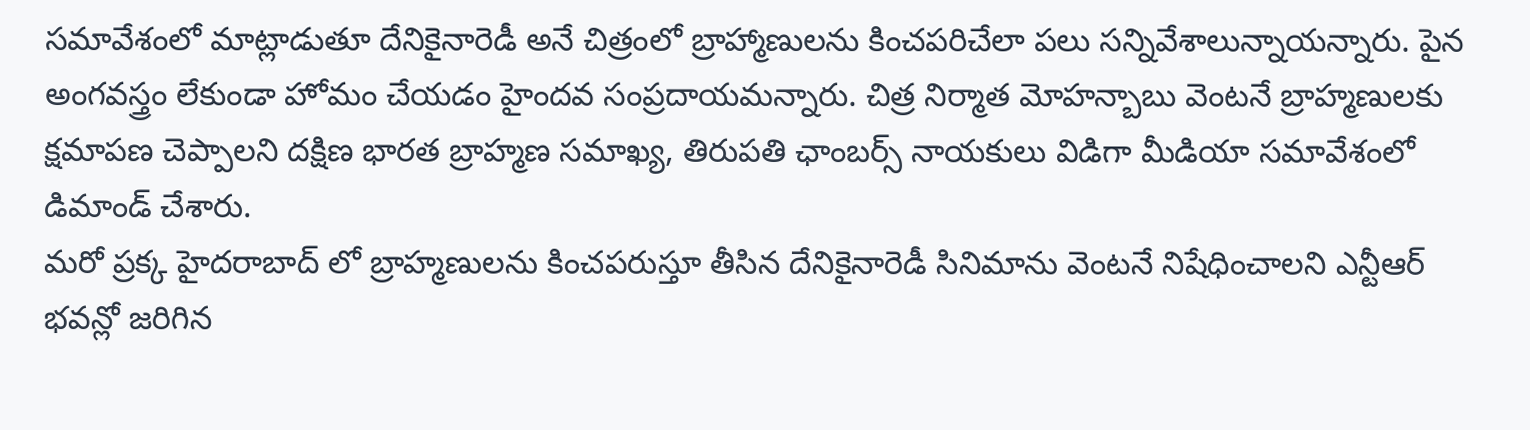సమావేశంలో మాట్లాడుతూ దేనికైనారెడీ అనే చిత్రంలో బ్రాహ్మాణులను కించపరిచేలా పలు సన్నివేశాలున్నాయన్నారు. పైన అంగవస్త్రం లేకుండా హోమం చేయడం హైందవ సంప్రదాయమన్నారు. చిత్ర నిర్మాత మోహన్బాబు వెంటనే బ్రాహ్మణులకు క్షమాపణ చెప్పాలని దక్షిణ భారత బ్రాహ్మణ సమాఖ్య, తిరుపతి ఛాంబర్స్ నాయకులు విడిగా మీడియా సమావేశంలో డిమాండ్ చేశారు.
మరో ప్రక్క హైదరాబాద్ లో బ్రాహ్మణులను కించపరుస్తూ తీసిన దేనికైనారెడీ సినిమాను వెంటనే నిషేధించాలని ఎన్టీఆర్ భవన్లో జరిగిన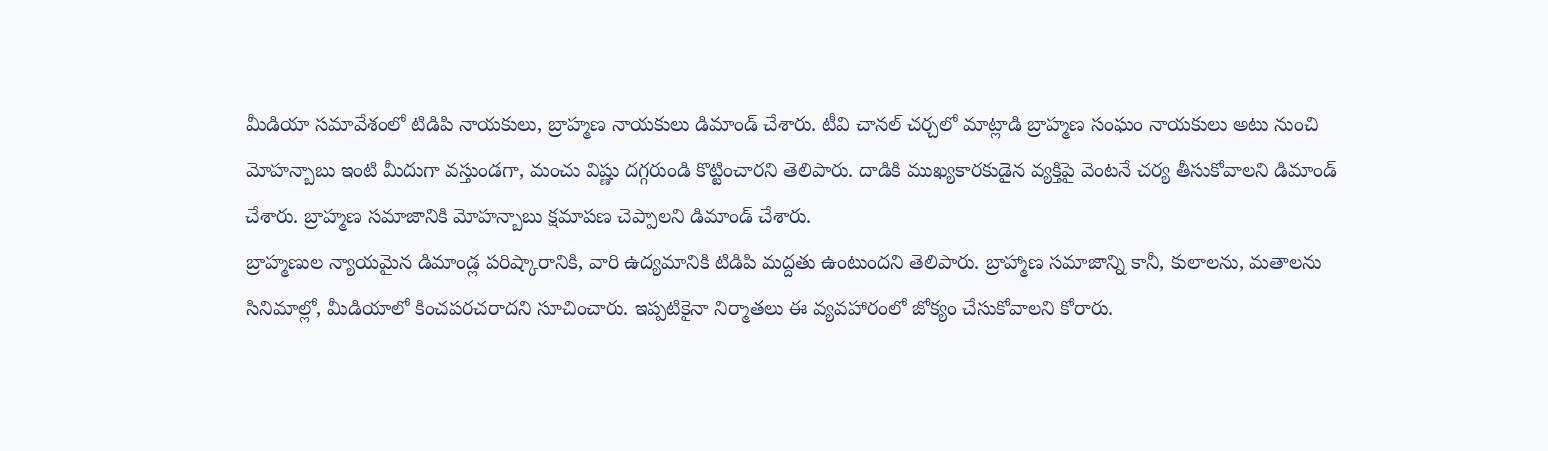మీడియా సమావేశంలో టిడిపి నాయకులు, బ్రాహ్మణ నాయకులు డిమాండ్ చేశారు. టీవి చానల్ చర్చలో మాట్లాడి బ్రాహ్మణ సంఘం నాయకులు అటు నుంచి మోహన్బాబు ఇంటి మీదుగా వస్తుండగా, మంచు విష్ణు దగ్గరుండి కొట్టించారని తెలిపారు. దాడికి ముఖ్యకారకుడైన వ్యక్తిపై వెంటనే చర్య తీసుకోవాలని డిమాండ్ చేశారు. బ్రాహ్మణ సమాజానికి మోహన్బాబు క్షమాపణ చెప్పాలని డిమాండ్ చేశారు.
బ్రాహ్మణుల న్యాయమైన డిమాండ్ల పరిష్కారానికి, వారి ఉద్యమానికి టిడిపి మద్దతు ఉంటుందని తెలిపారు. బ్రాహ్మాణ సమాజాన్ని కానీ, కులాలను, మతాలను సినిమాల్లో, మీడియాలో కించపరచరాదని సూచించారు. ఇప్పటికైనా నిర్మాతలు ఈ వ్యవహారంలో జోక్యం చేసుకోవాలని కోరారు.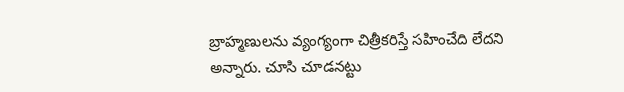బ్రాహ్మణులను వ్యంగ్యంగా చిత్రీకరిస్తే సహించేది లేదని అన్నారు. చూసి చూడనట్టు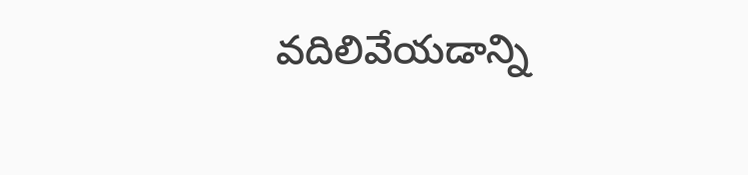వదిలివేయడాన్ని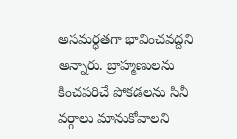అసమర్ధతగా భావించవద్దని అన్నారు. బ్రాహ్మణులను కించపరిచే పోకడలను సినీ వర్గాలు మానుకోవాలని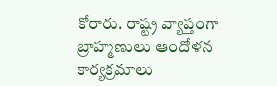కోరారు. రాష్ట్ర వ్యాప్తంగా బ్రాహ్మణులు ఆందోళన కార్యక్రమాలు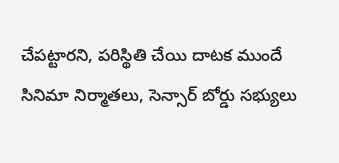చేపట్టారని, పరిస్థితి చేయి దాటక ముందే సినిమా నిర్మాతలు, సెన్సార్ బోర్డు సభ్యులు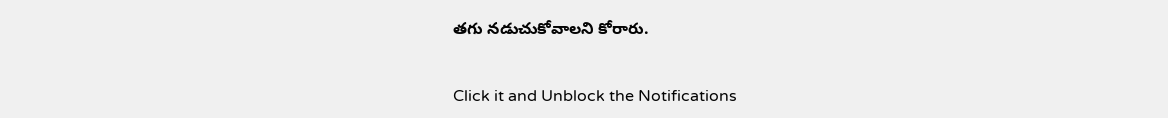తగు నడుచుకోవాలని కోరారు.


Click it and Unblock the Notifications